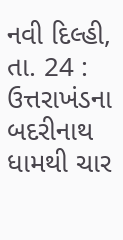નવી દિલ્હી, તા. 24 : ઉત્તરાખંડના બદરીનાથ ધામથી ચાર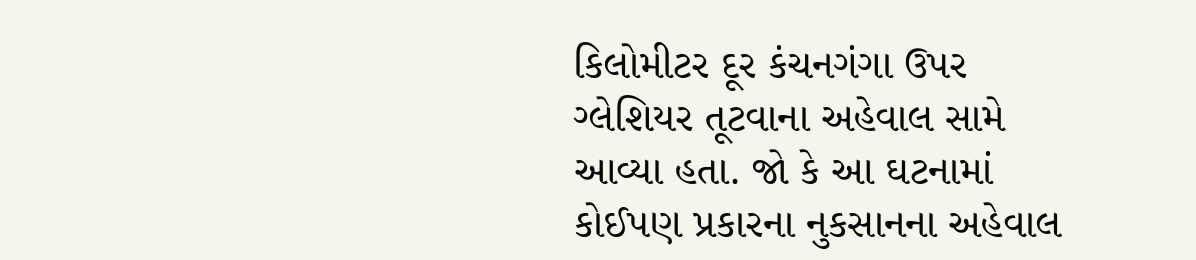કિલોમીટર દૂર કંચનગંગા ઉપર ગ્લેશિયર તૂટવાના અહેવાલ સામે આવ્યા હતા. જો કે આ ઘટનામાં કોઈપણ પ્રકારના નુકસાનના અહેવાલ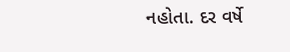નહોતા. દર વર્ષે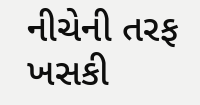નીચેની તરફ ખસકી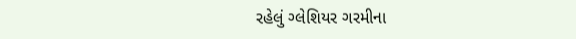રહેલું ગ્લેશિયર ગરમીના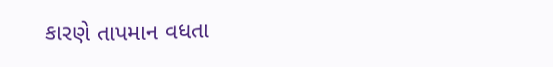કારણે તાપમાન વધતા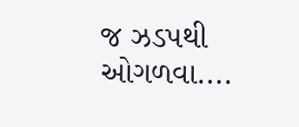જ ઝડપથી ઓગળવા....